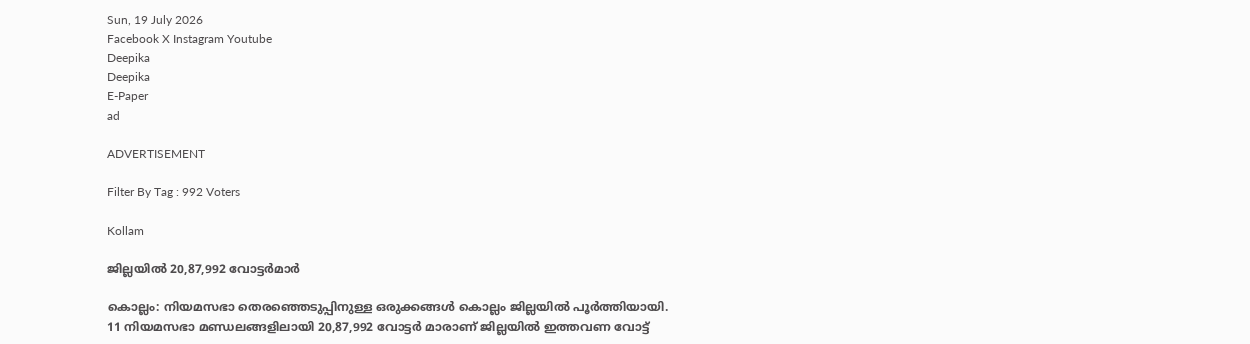Sun, 19 July 2026
Facebook X Instagram Youtube
Deepika
Deepika
E-Paper
ad

ADVERTISEMENT

Filter By Tag : 992 Voters

Kollam

ജില്ലയിൽ 20,87,992 വോട്ടർമാർ

കൊല്ലം: നിയമസഭാ തെരഞ്ഞെടുപ്പിനുള്ള ഒരുക്കങ്ങൾ കൊല്ലം ജില്ലയിൽ പൂർത്തിയായി. 11 നിയമസഭാ മണ്ഡലങ്ങളിലായി 20,87,992 വോട്ടർ മാരാണ് ജില്ലയിൽ ഇത്തവണ വോട്ട്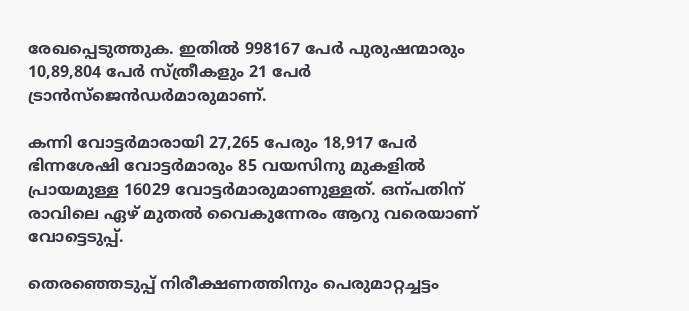രേഖപ്പെടുത്തുക. ഇതിൽ 998167 പേർ പുരുഷന്മാരും 10,89,804 പേർ സ്ത്രീകളും 21 പേർ ട്രാൻസ്‌ജെൻഡർമാരുമാണ്.

കന്നി വോട്ടർമാരായി 27,265 പേരും 18,917 പേർ ഭിന്നശേഷി വോട്ടർമാരും 85 വയസിനു മുകളിൽ പ്രായമുള്ള 16029 വോട്ടർമാരുമാണുള്ളത്. ഒന്പതിന് രാവിലെ ഏഴ് മുതൽ വൈകുന്നേരം ആറു വരെയാണ് വോട്ടെടുപ്പ്.

തെരഞ്ഞെടുപ്പ് നിരീക്ഷണത്തിനും പെരുമാറ്റച്ചട്ടം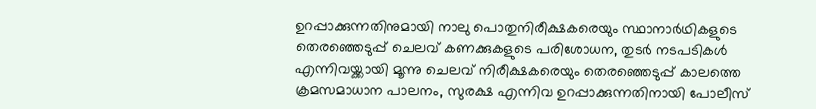ഉറപ്പാക്കുന്നതിനുമായി നാലു പൊതുനിരീക്ഷകരെയും സ്ഥാനാർഥികളുടെ തെരഞ്ഞെടുപ്പ് ചെലവ് കണക്കുകളുടെ പരിശോധന, തുടർ നടപടികൾ എന്നിവയ്ക്കായി മൂന്നു ചെലവ് നിരീക്ഷകരെയും തെരഞ്ഞെടുപ്പ് കാലത്തെ ക്രമസമാധാന പാലനം, സുരക്ഷ എന്നിവ ഉറപ്പാക്കുന്നതിനായി പോലീസ്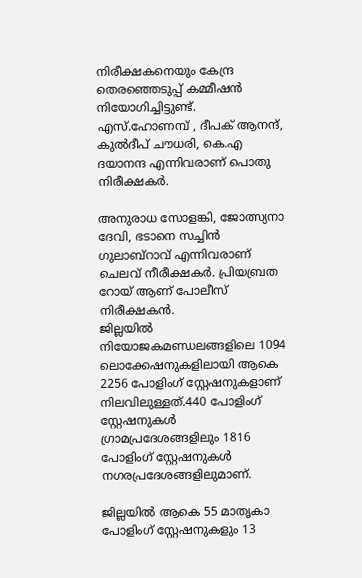നിരീക്ഷകനെയും കേന്ദ്ര തെരഞ്ഞെടുപ്പ് കമ്മീഷൻ നിയോഗിച്ചിട്ടുണ്ട്. എസ്.ഹോണമ്പ് , ദീപക് ആനന്ദ്, കുൽദീപ് ചൗധരി, കെ.എ ദയാനന്ദ എന്നിവരാണ് പൊതു നിരീക്ഷകർ.

അനുരാധ സോളങ്കി, ജോത്സ്യനാ ദേവി, ഭടാനെ സച്ചിൻ ഗുലാബ്റാവ് എന്നിവരാണ് ചെലവ് നീരീക്ഷകർ. പ്രിയബ്രത റോയ് ആണ് പോലീസ് നിരീക്ഷകൻ.
ജില്ലയിൽ നിയോജകമണ്ഡലങ്ങളിലെ 1094 ലൊക്കേഷനുകളിലായി ആകെ 2256 പോളിംഗ് സ്റ്റേഷനുകളാണ് നിലവിലുള്ളത്.440 പോളിംഗ് സ്റ്റേഷനുകൾ ഗ്രാമപ്രദേശങ്ങളിലും 1816 പോളിംഗ് സ്റ്റേഷനുകൾ നഗരപ്രദേശങ്ങളിലുമാണ്.

ജില്ലയിൽ ആകെ 55 മാതൃകാ പോളിംഗ് സ്റ്റേഷനുകളും 13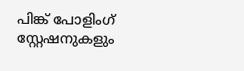പിങ്ക് പോളിംഗ് സ്റ്റേഷനുകളും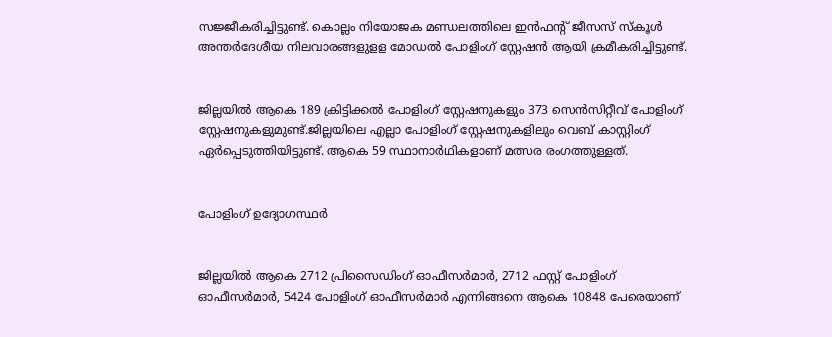സജ്ജീകരിച്ചിട്ടുണ്ട്. കൊല്ലം നിയോജക മണ്ഡലത്തിലെ ഇൻഫന്‍റ് ജീസസ് സ്കൂൾ അന്തർദേശീയ നിലവാരങ്ങളുളള മോഡൽ പോളിംഗ് സ്റ്റേഷൻ ആയി ക്രമീകരിച്ചിട്ടുണ്ട്.


ജില്ലയിൽ ആകെ 189 ക്രിട്ടിക്കൽ പോളിംഗ് സ്റ്റേഷനുകളും 373 സെൻസിറ്റീവ് പോളിംഗ് സ്റ്റേഷനുകളുമുണ്ട്.ജില്ലയിലെ എല്ലാ പോളിംഗ് സ്റ്റേഷനുകളിലും വെബ് കാസ്റ്റിംഗ് ഏർപ്പെടുത്തിയിട്ടുണ്ട്. ആകെ 59 സ്ഥാനാർഥികളാണ് മത്സര രംഗത്തുള്ളത്.


പോളിംഗ് ഉദ്യോഗസ്ഥർ


ജില്ലയിൽ ആകെ 2712 പ്രിസൈഡിംഗ് ഓഫീസർമാർ, 2712 ഫസ്റ്റ് പോളിംഗ് ഓഫീസർമാർ, 5424 പോളിംഗ് ഓഫീസർമാർ എന്നിങ്ങനെ ആകെ 10848 പേരെയാണ്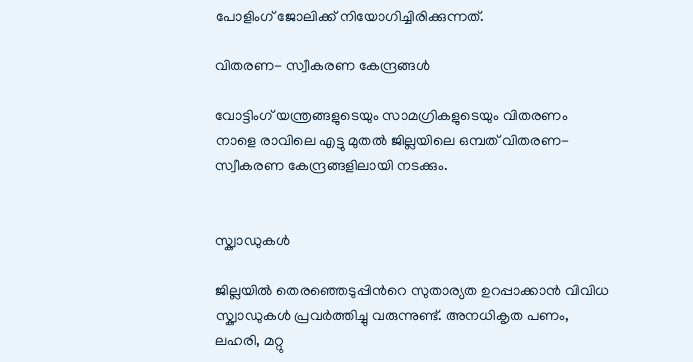പോളിംഗ് ജോലിക്ക് നിയോഗിച്ചിരിക്കുന്നത്.

വിതരണ- സ്വീകരണ കേന്ദ്രങ്ങൾ

വോട്ടിംഗ് യന്ത്രങ്ങളുടെയും സാമഗ്രികളുടെയും വിതരണം നാളെ രാവിലെ എട്ടു മുതൽ ജില്ലയിലെ ഒമ്പത് വിതരണ- സ്വീകരണ കേന്ദ്രങ്ങളിലായി നടക്കും.


സ്ക്വാഡുകൾ

ജില്ലയിൽ തെരഞ്ഞെടുപ്പിന്‍റെ സുതാര്യത ഉറപ്പാക്കാൻ വിവിധ സ്ക്വാഡുകൾ പ്രവർത്തിച്ചു വരുന്നുണ്ട്. അനധികൃത പണം, ലഹരി, മറ്റു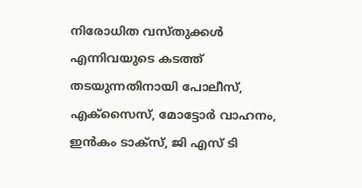നിരോധിത വസ്തുക്കൾ എന്നിവയുടെ കടത്ത് തടയുന്നതിനായി പോലീസ്, എക്സൈസ്, മോട്ടോർ വാഹനം, ഇൻകം ടാക്സ്, ജി എസ് ടി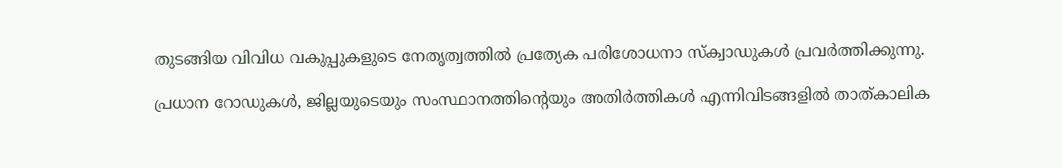തുടങ്ങിയ വിവിധ വകുപ്പുകളുടെ നേതൃത്വത്തിൽ പ്രത്യേക പരിശോധനാ സ്ക്വാഡുകൾ പ്രവർത്തിക്കുന്നു.

പ്രധാന റോഡുകൾ, ജില്ലയുടെയും സംസ്ഥാനത്തിന്‍റെയും അതിർത്തികൾ എന്നിവിടങ്ങളിൽ താത്കാലിക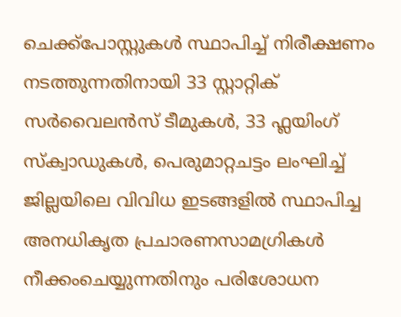ചെക്ക്പോസ്റ്റുകൾ സ്ഥാപിച്ച് നിരീക്ഷണം നടത്തുന്നതിനായി 33 സ്റ്റാറ്റിക് സർവൈലൻസ് ടീമുകൾ, 33 ഫ്ലയിംഗ് സ്ക്വാഡുകൾ, പെരുമാറ്റചട്ടം ലംഘിച്ച് ജില്ലയിലെ വിവിധ ഇടങ്ങളിൽ സ്ഥാപിച്ച അനധികൃത പ്രചാരണസാമഗ്രികൾ നീക്കംചെയ്യുന്നതിനും പരിശോധന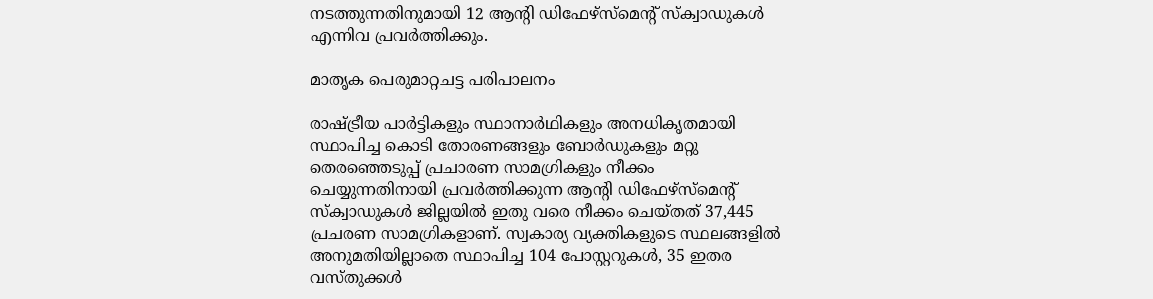നടത്തുന്നതിനുമായി 12 ആന്‍റി ഡിഫേഴ്സ്മെന്‍റ് സ്ക്വാഡുകൾ എന്നിവ പ്രവർത്തിക്കും.

മാതൃക പെരുമാറ്റചട്ട പരിപാലനം

രാഷ്‌ട്രീയ പാർട്ടികളും സ്ഥാനാർഥികളും അനധികൃതമായി സ്ഥാപിച്ച കൊടി തോരണങ്ങളും ബോർഡുകളും മറ്റു തെരഞ്ഞെടുപ്പ് പ്രചാരണ സാമഗ്രികളും നീക്കം ചെയ്യുന്നതിനായി പ്രവർത്തിക്കുന്ന ആന്‍റി ഡിഫേഴ്സ്മെന്‍റ് സ്ക്വാഡുകൾ ജില്ലയിൽ ഇതു വരെ നീക്കം ചെയ്തത് 37,445 പ്രചരണ സാമഗ്രികളാണ്. സ്വകാര്യ വ്യക്തികളുടെ സ്ഥലങ്ങളിൽ അനുമതിയില്ലാതെ സ്ഥാപിച്ച 104 പോസ്റ്ററുകൾ, 35 ഇതര വസ്തുക്കൾ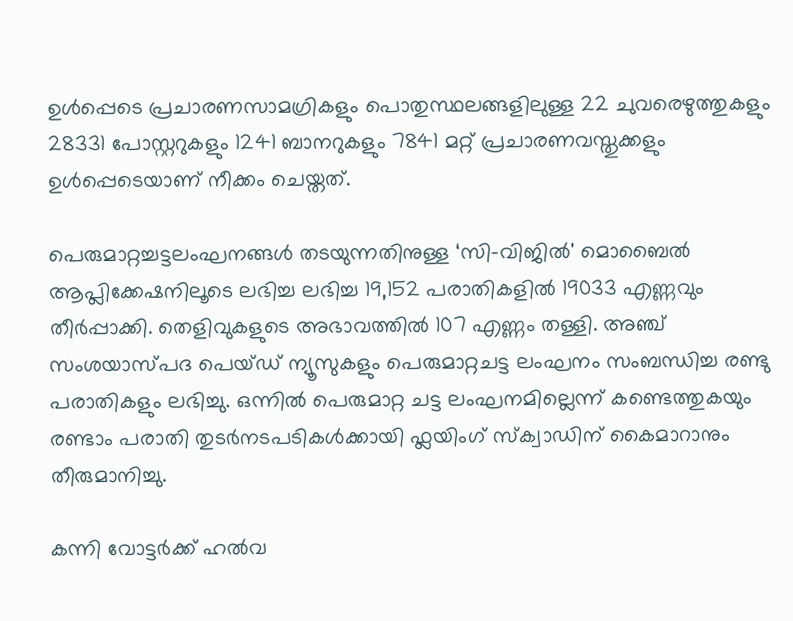ഉൾപ്പെടെ പ്രചാരണസാമഗ്രികളും പൊതുസ്ഥലങ്ങളിലുള്ള 22 ചുവരെഴുത്തുകളും 28331 പോസ്റ്ററുകളും 1241 ബാനറുകളും 7841 മറ്റ് പ്രചാരണവസ്തുക്കളും ഉൾപ്പെടെയാണ് നീക്കം ചെയ്തത്.

പെരുമാറ്റച്ചട്ടലംഘനങ്ങൾ തടയുന്നതിനുള്ള ‘സി-വിജിൽ' മൊബൈൽ ആപ്ലിക്കേഷനിലൂടെ ലഭിച്ച ലഭിച്ച 19,152 പരാതികളിൽ 19033 എണ്ണവും തീർപ്പാക്കി. തെളിവുകളുടെ അഭാവത്തിൽ 107 എണ്ണം തള്ളി. അഞ്ച് സംശയാസ്പദ പെയ്ഡ് ന്യൂസുകളും പെരുമാറ്റചട്ട ലംഘനം സംബന്ധിച്ച രണ്ടു പരാതികളും ലഭിച്ചു. ഒന്നിൽ പെരുമാറ്റ ചട്ട ലംഘനമില്ലെന്ന് കണ്ടെത്തുകയും രണ്ടാം പരാതി തുടർനടപടികൾക്കായി ഫ്ലയിംഗ് സ്ക്വാഡിന് കൈമാറാനും തീരുമാനിച്ചു.

കന്നി വോട്ടർക്ക് ഹൽവ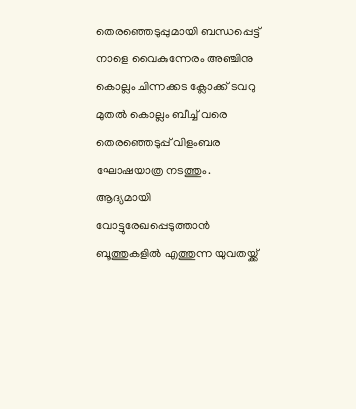തെരഞ്ഞെടുപ്പുമായി ബന്ധപ്പെട്ട് നാളെ വൈകുന്നേരം അഞ്ചിനു കൊല്ലം ചിന്നക്കട ക്ലോക്ക് ടവറു മുതൽ കൊല്ലം ബീച്ച് വരെ തെരഞ്ഞെടുപ്പ് വിളംബര ഘോഷയാത്ര നടത്തും. ആദ്യമായി വോട്ടുരേഖപ്പെടുത്താൻ ബൂത്തുകളിൽ എത്തുന്ന യുവതയ്ക്ക്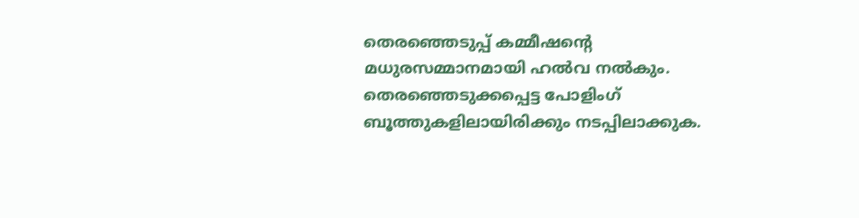തെരഞ്ഞെടുപ്പ് കമ്മീഷന്‍റെ മധുരസമ്മാനമായി ഹൽവ നൽകും. തെരഞ്ഞെടുക്കപ്പെട്ട പോളിംഗ് ബൂത്തുകളിലായിരിക്കും നടപ്പിലാക്കുക.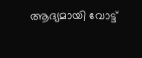ആദ്യമായി വോട്ട്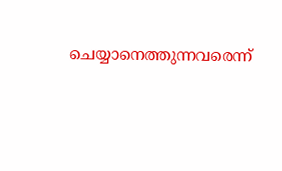ചെയ്യാനെത്തുന്നവരെന്ന്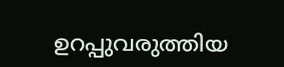ഉറപ്പുവരുത്തിയ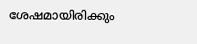ശേഷമായിരിക്കും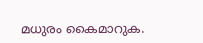മധുരം കൈമാറുക.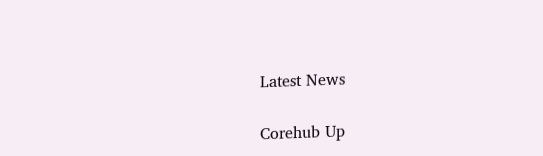Latest News

Corehub Up